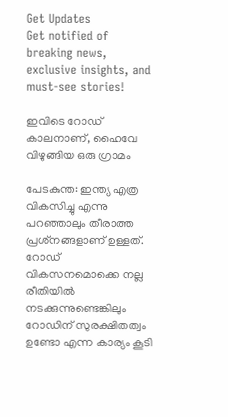Get Updates
Get notified of breaking news, exclusive insights, and must-see stories!

ഇവിടെ റോഡ് കാലനാണ്, ഹൈവേ വിഴുങ്ങിയ ഒരു ഗ്രാമം

പേടകുന്ത: ഇന്ത്യ എത്ര വികസിച്ചു എന്നു പറഞ്ഞാലും തീരാത്ത പ്രശ്‌നങ്ങളാണ് ഉള്ളത്. റോഡ് വികസനമൊക്കെ നല്ല രീതിയില്‍ നടക്കുന്നുണ്ടെങ്കിലും റോഡിന് സുരക്ഷിതത്വം ഉണ്ടോ എന്ന കാര്യം കൂടി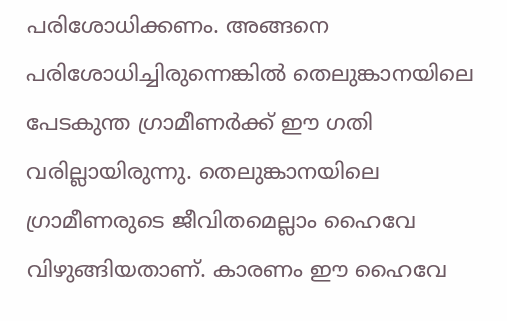പരിശോധിക്കണം. അങ്ങനെ പരിശോധിച്ചിരുന്നെങ്കില്‍ തെലുങ്കാനയിലെ പേടകുന്ത ഗ്രാമീണര്‍ക്ക് ഈ ഗതി വരില്ലായിരുന്നു. തെലുങ്കാനയിലെ ഗ്രാമീണരുടെ ജീവിതമെല്ലാം ഹൈവേ വിഴുങ്ങിയതാണ്. കാരണം ഈ ഹൈവേ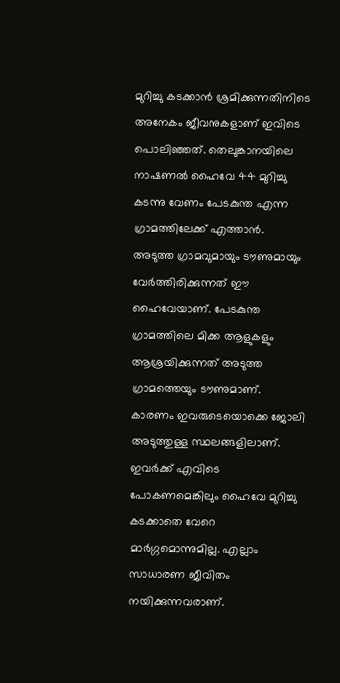മുറിച്ചു കടക്കാന്‍ ശ്രമിക്കുന്നതിനിടെ അനേകം ജീവനുകളാണ് ഇവിടെ പൊലിഞ്ഞത്. തെലുങ്കാനയിലെ നാഷണല്‍ ഹൈവേ 44 മുറിച്ചു കടന്നു വേണം പേടകുന്ത എന്ന ഗ്രാമത്തിലേക്ക് എത്താന്‍. അടുത്ത ഗ്രാമവുമായും ടൗണുമായും വേര്‍ത്തിരിക്കുന്നത് ഈ ഹൈവേയാണ്. പേടകുന്ത ഗ്രാമത്തിലെ മിക്ക ആളുകളും ആശ്രയിക്കുന്നത് അടുത്ത ഗ്രാമത്തെയും ടൗണുമാണ്. കാരണം ഇവരുടെയൊക്കെ ജോലി അടുത്തുള്ള സ്ഥലങ്ങളിലാണ്. ഇവര്‍ക്ക് എവിടെ പോകണമെങ്കിലും ഹൈവേ മുറിച്ചു കടക്കാതെ വേറെ മാര്‍ഗ്ഗമൊന്നുമില്ല. എല്ലാം സാധാരണ ജീവിതം നയിക്കുന്നവരാണ്.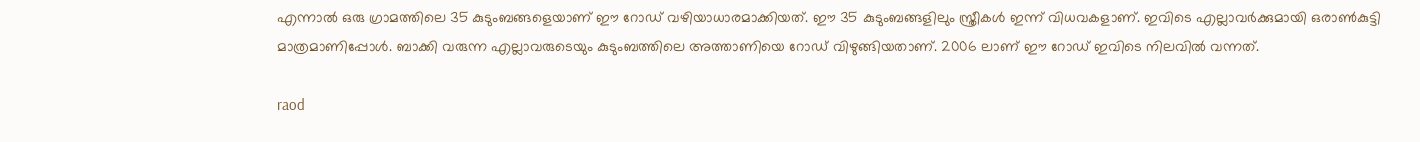എന്നാല്‍ ഒരു ഗ്രാമത്തിലെ 35 കുടുംബങ്ങളെയാണ് ഈ റോഡ് വഴിയാധാരമാക്കിയത്. ഈ 35 കുടുംബങ്ങളിലും സ്ത്രീകള്‍ ഇന്ന് വിധവകളാണ്. ഇവിടെ എല്ലാവര്‍ക്കുമായി ഒരാണ്‍കുട്ടി മാത്രമാണിപ്പോള്‍. ബാക്കി വരുന്ന എല്ലാവരുടെയും കുടുംബത്തിലെ അത്താണിയെ റോഡ് വിഴുങ്ങിയതാണ്. 2006 ലാണ് ഈ റോഡ് ഇവിടെ നിലവില്‍ വന്നത്.

raod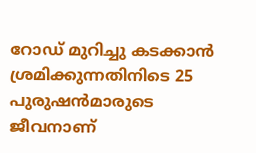റോഡ് മുറിച്ചു കടക്കാന്‍ ശ്രമിക്കുന്നതിനിടെ 25 പുരുഷന്‍മാരുടെ ജീവനാണ്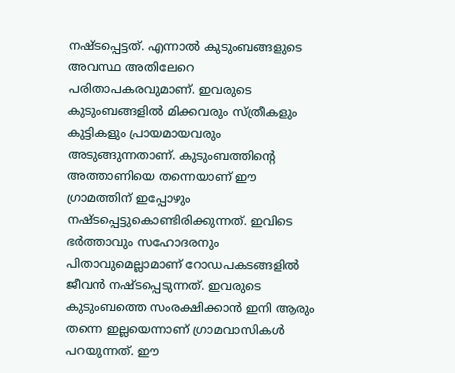നഷ്ടപ്പെട്ടത്. എന്നാല്‍ കുടുംബങ്ങളുടെ അവസ്ഥ അതിലേറെ പരിതാപകരവുമാണ്. ഇവരുടെ കുടുംബങ്ങളില്‍ മിക്കവരും സ്ത്രീകളും കുട്ടികളും പ്രായമായവരും അടുങ്ങുന്നതാണ്. കുടുംബത്തിന്റെ അത്താണിയെ തന്നെയാണ് ഈ ഗ്രാമത്തിന് ഇപ്പോഴും നഷ്ടപ്പെട്ടുകൊണ്ടിരിക്കുന്നത്. ഇവിടെ ഭര്‍ത്താവും സഹോദരനും പിതാവുമെല്ലാമാണ് റോഡപകടങ്ങളില്‍ ജീവന്‍ നഷ്ടപ്പെടുന്നത്. ഇവരുടെ കുടുംബത്തെ സംരക്ഷിക്കാന്‍ ഇനി ആരും തന്നെ ഇല്ലയെന്നാണ് ഗ്രാമവാസികള്‍ പറയുന്നത്. ഈ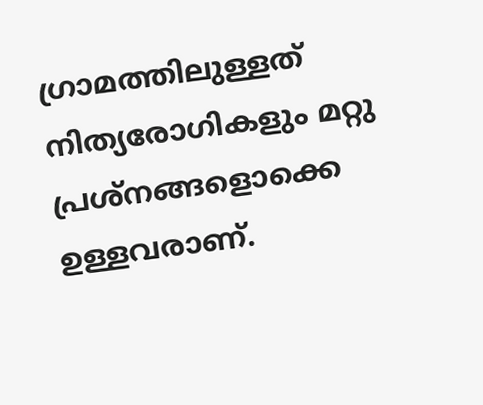ഗ്രാമത്തിലുള്ളത് നിത്യരോഗികളും മറ്റു പ്രശ്‌നങ്ങളൊക്കെ ഉള്ളവരാണ്.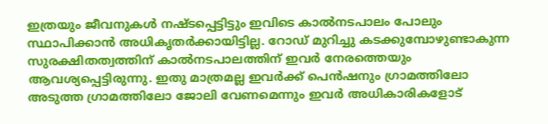ഇത്രയും ജീവനുകള്‍ നഷ്ടപ്പെട്ടിട്ടും ഇവിടെ കാല്‍നടപാലം പോലും സ്ഥാപിക്കാന്‍ അധികൃതര്‍ക്കായിട്ടില്ല. റോഡ് മുറിച്ചു കടക്കുമ്പോഴുണ്ടാകുന്ന സുരക്ഷിതത്വത്തിന് കാല്‍നടപാലത്തിന് ഇവര്‍ നേരത്തെയും ആവശ്യപ്പെട്ടിരുന്നു. ഇതു മാത്രമല്ല ഇവര്‍ക്ക് പെന്‍ഷനും ഗ്രാമത്തിലോ അടുത്ത ഗ്രാമത്തിലോ ജോലി വേണമെന്നും ഇവര്‍ അധികാരികളോട്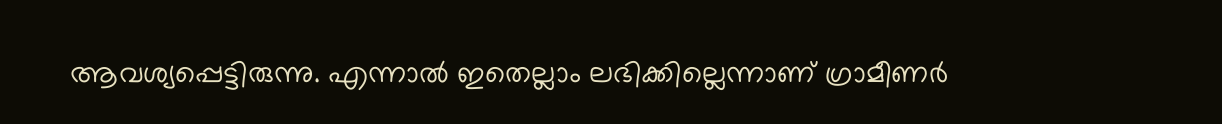ആവശ്യപ്പെട്ടിരുന്നു. എന്നാല്‍ ഇതെല്ലാം ലഭിക്കില്ലെന്നാണ് ഗ്രാമീണര്‍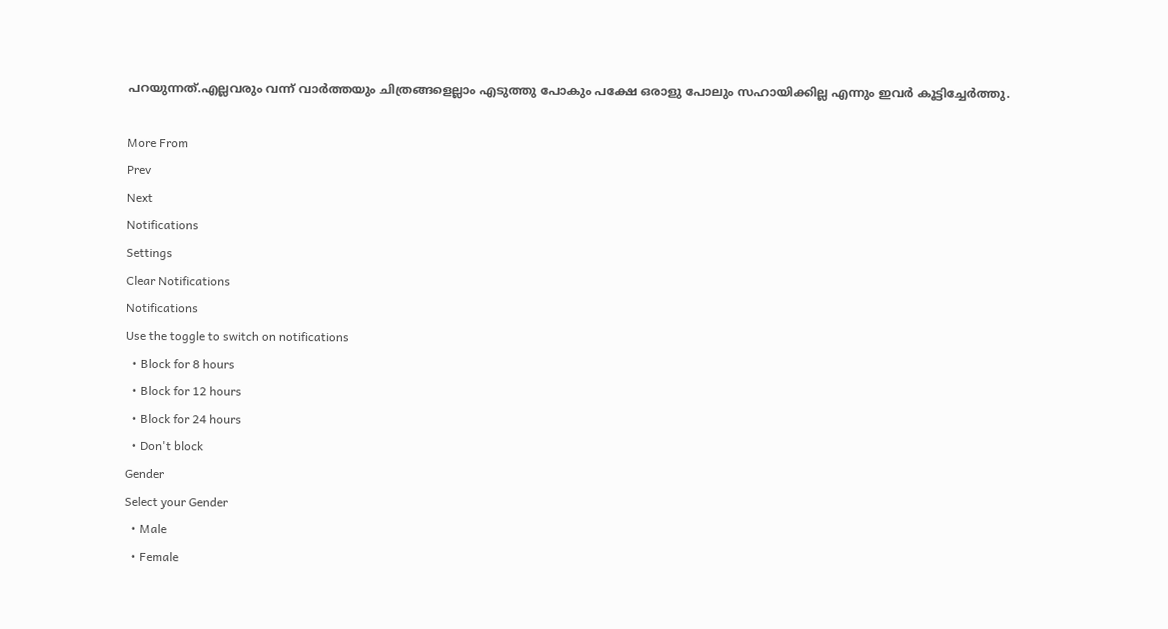പറയുന്നത്.എല്ലവരും വന്ന് വാര്‍ത്തയും ചിത്രങ്ങളെല്ലാം എടുത്തു പോകും പക്ഷേ ഒരാളു പോലും സഹായിക്കില്ല എന്നും ഇവര്‍ കൂട്ടിച്ചേര്‍ത്തു.

More From
Prev
Next
Notifications
Settings
Clear Notifications
Notifications
Use the toggle to switch on notifications
  • Block for 8 hours
  • Block for 12 hours
  • Block for 24 hours
  • Don't block
Gender
Select your Gender
  • Male
  • Female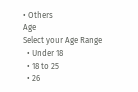• Others
Age
Select your Age Range
  • Under 18
  • 18 to 25
  • 26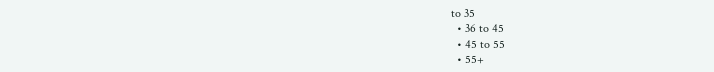to 35
  • 36 to 45
  • 45 to 55
  • 55+